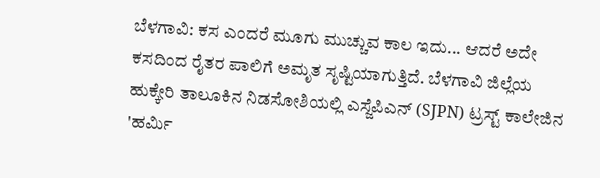ಬೆಳಗಾವಿ: ಕಸ ಎಂದರೆ ಮೂಗು ಮುಚ್ಚುವ ಕಾಲ ಇದು... ಆದರೆ ಅದೇ ಕಸದಿಂದ ರೈತರ ಪಾಲಿಗೆ ಅಮೃತ ಸೃಷ್ಟಿಯಾಗುತ್ತಿದೆ. ಬೆಳಗಾವಿ ಜಿಲ್ಲೆಯ ಹುಕ್ಕೇರಿ ತಾಲೂಕಿನ ನಿಡಸೋಶಿಯಲ್ಲಿ ಎಸ್ಜೆಪಿಎನ್ (SJPN) ಟ್ರಸ್ಟ್ ಕಾಲೇಜಿನ 'ಹರ್ಮಿ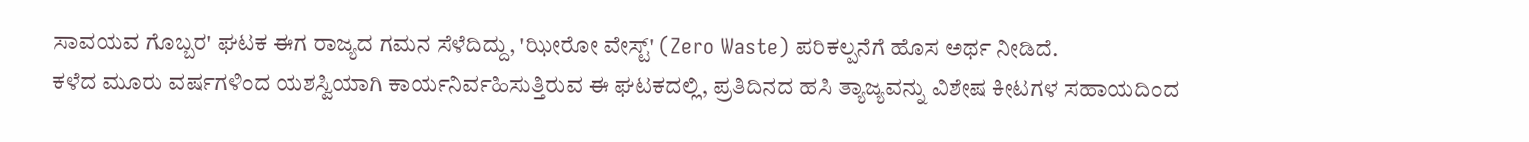ಸಾವಯವ ಗೊಬ್ಬರ' ಘಟಕ ಈಗ ರಾಜ್ಯದ ಗಮನ ಸೆಳೆದಿದ್ದು, 'ಝೀರೋ ವೇಸ್ಟ್' (Zero Waste) ಪರಿಕಲ್ಪನೆಗೆ ಹೊಸ ಅರ್ಥ ನೀಡಿದೆ.
ಕಳೆದ ಮೂರು ವರ್ಷಗಳಿಂದ ಯಶಸ್ವಿಯಾಗಿ ಕಾರ್ಯನಿರ್ವಹಿಸುತ್ತಿರುವ ಈ ಘಟಕದಲ್ಲಿ, ಪ್ರತಿದಿನದ ಹಸಿ ತ್ಯಾಜ್ಯವನ್ನು ವಿಶೇಷ ಕೀಟಗಳ ಸಹಾಯದಿಂದ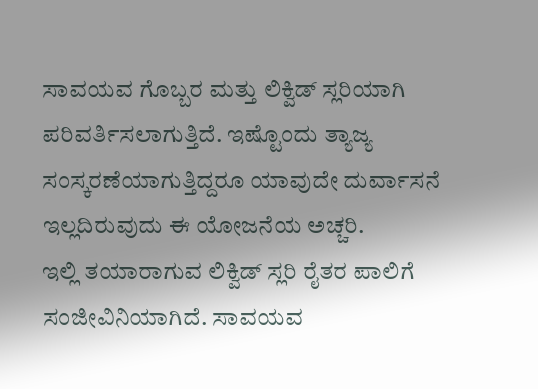ಸಾವಯವ ಗೊಬ್ಬರ ಮತ್ತು ಲಿಕ್ವಿಡ್ ಸ್ಲರಿಯಾಗಿ ಪರಿವರ್ತಿಸಲಾಗುತ್ತಿದೆ. ಇಷ್ಟೊಂದು ತ್ಯಾಜ್ಯ ಸಂಸ್ಕರಣೆಯಾಗುತ್ತಿದ್ದರೂ ಯಾವುದೇ ದುರ್ವಾಸನೆ ಇಲ್ಲದಿರುವುದು ಈ ಯೋಜನೆಯ ಅಚ್ಚರಿ.
ಇಲ್ಲಿ ತಯಾರಾಗುವ ಲಿಕ್ವಿಡ್ ಸ್ಲರಿ ರೈತರ ಪಾಲಿಗೆ ಸಂಜೀವಿನಿಯಾಗಿದೆ. ಸಾವಯವ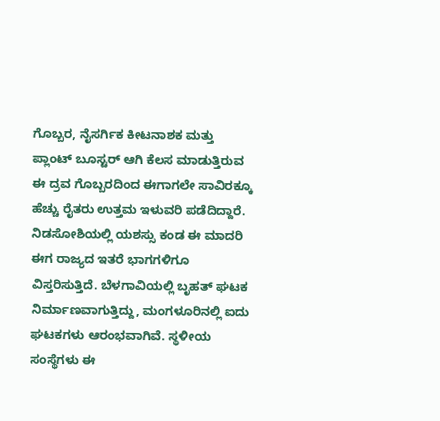ಗೊಬ್ಬರ, ನೈಸರ್ಗಿಕ ಕೀಟನಾಶಕ ಮತ್ತು ಪ್ಲಾಂಟ್ ಬೂಸ್ಟರ್ ಆಗಿ ಕೆಲಸ ಮಾಡುತ್ತಿರುವ ಈ ದ್ರವ ಗೊಬ್ಬರದಿಂದ ಈಗಾಗಲೇ ಸಾವಿರಕ್ಕೂ ಹೆಚ್ಚು ರೈತರು ಉತ್ತಮ ಇಳುವರಿ ಪಡೆದಿದ್ದಾರೆ.
ನಿಡಸೋಶಿಯಲ್ಲಿ ಯಶಸ್ಸು ಕಂಡ ಈ ಮಾದರಿ ಈಗ ರಾಜ್ಯದ ಇತರೆ ಭಾಗಗಳಿಗೂ ವಿಸ್ತರಿಸುತ್ತಿದೆ. ಬೆಳಗಾವಿಯಲ್ಲಿ ಬೃಹತ್ ಘಟಕ ನಿರ್ಮಾಣವಾಗುತ್ತಿದ್ದು, ಮಂಗಳೂರಿನಲ್ಲಿ ಐದು ಘಟಕಗಳು ಆರಂಭವಾಗಿವೆ. ಸ್ಥಳೀಯ ಸಂಸ್ಥೆಗಳು ಈ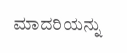ಮಾದರಿಯನ್ನು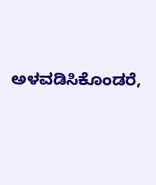ಅಳವಡಿಸಿಕೊಂಡರೆ,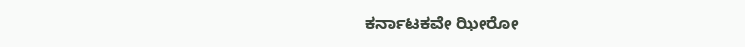ಕರ್ನಾಟಕವೇ ಝೀರೋ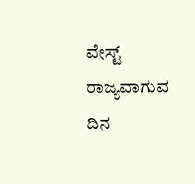ವೇಸ್ಟ್ ರಾಜ್ಯವಾಗುವ ದಿನ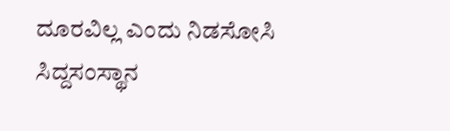ದೂರವಿಲ್ಲ ಎಂದು ನಿಡಸೋಸಿ ಸಿದ್ದಸಂಸ್ಥಾನ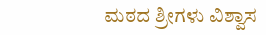ಮಠದ ಶ್ರೀಗಳು ವಿಶ್ವಾಸ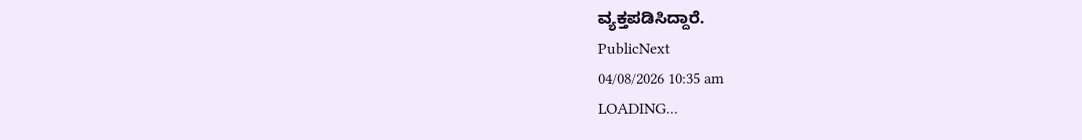ವ್ಯಕ್ತಪಡಿಸಿದ್ದಾರೆ.
PublicNext
04/08/2026 10:35 am
LOADING...